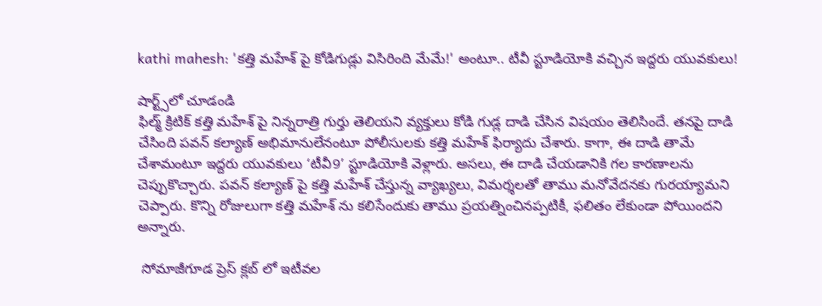kathi mahesh: 'కత్తి మహేశ్ పై కోడిగుడ్లు విసిరింది మేమే!' అంటూ.. టీవీ స్టూడియోకి వచ్చిన ఇద్దరు యువకులు!

షార్ట్స్‌లో చూడండి
ఫిల్మ్ క్రిటిక్ కత్తి మహేశ్ పై నిన్నరాత్రి గుర్తు తెలియని వ్యక్తులు కోడి గుడ్ల దాడి చేసిన విషయం తెలిసిందే. తనపై దాడి చేసింది పవన్ కల్యాణ్ అభిమానులేనంటూ పోలీసులకు కత్తి మహేశ్ ఫిర్యాదు చేశారు. కాగా, ఈ దాడి తామే చేశామంటూ ఇద్దరు యువకులు ‘టీవీ9’ స్టూడియోకి వెళ్లారు. అసలు, ఈ దాడి చేయడానికి గల కారణాలను చెప్పుకొచ్చారు. పవన్ కల్యాణ్ పై కత్తి మహేశ్ చేస్తున్న వ్యాఖ్యలు, విమర్శలతో తాము మనోవేదనకు గురయ్యామని చెప్పారు. కొన్ని రోజులుగా కత్తి మహేశ్ ను కలిసేందుకు తాము ప్రయత్నించినప్పటికీ, ఫలితం లేకుండా పోయిందని అన్నారు.

 సోమాజీగూడ ప్రెస్ క్లబ్ లో ఇటీవల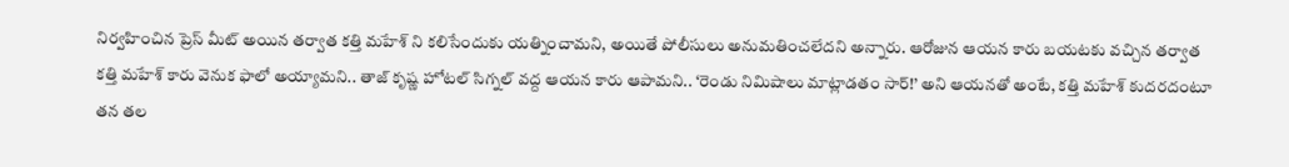నిర్వహించిన ప్రెస్ మీట్ అయిన తర్వాత కత్తి మహేశ్ ని కలిసేందుకు యత్నించామని, అయితే పోలీసులు అనుమతించలేదని అన్నారు. ఆరోజున ఆయన కారు బయటకు వచ్చిన తర్వాత  కత్తి మహేశ్ కారు వెనుక ఫాలో అయ్యామని.. తాజ్ కృష్ణ హోటల్ సిగ్నల్ వద్ద ఆయన కారు ఆపామని.. ‘రెండు నిమిషాలు మాట్లాడతం సార్!’ అని ఆయనతో అంటే, కత్తి మహేశ్ కుదరదంటూ తన తల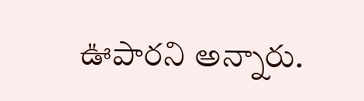ఊపారని అన్నారు.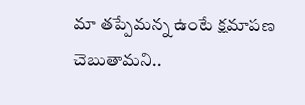మా తప్పేమన్న ఉంటే క్షమాపణ చెబుతామని..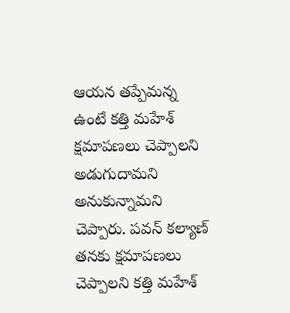ఆయన తప్పేమన్న ఉంటే కత్తి మహేశ్ క్షమాపణలు చెప్పాలని అడుగుదామని అనుకున్నామని చెప్పారు. పవన్ కల్యాణ్ తనకు క్షమాపణలు చెప్పాలని కత్తి మహేశ్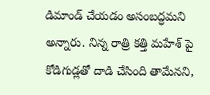డిమాండ్ చేయడం అసంబద్ధమని అన్నారు. నిన్న రాత్రి కత్తి మహేశ్ పై కోడిగుడ్లతో దాడి చేసింది తామేనని,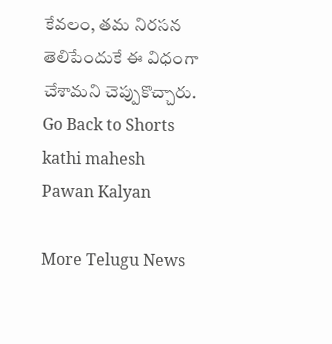కేవలం, తమ నిరసన తెలిపేందుకే ఈ విధంగా చేశామని చెప్పుకొచ్చారు.
Go Back to Shorts
kathi mahesh
Pawan Kalyan

More Telugu News